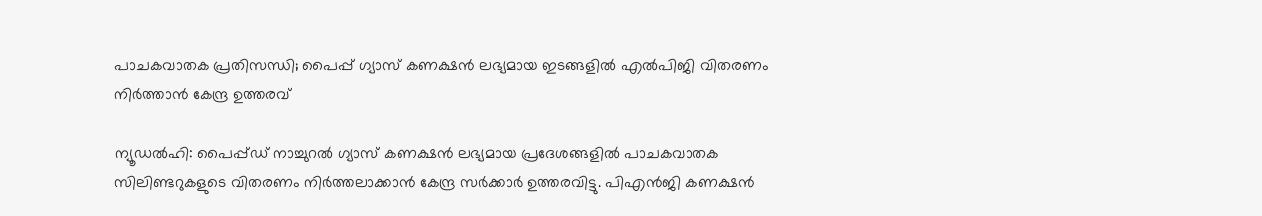പാചകവാതക പ്രതിസന്ധി; പൈപ്പ് ഗ്യാസ് കണക്ഷൻ ലഭ്യമായ ഇടങ്ങളിൽ എൽപിജി വിതരണം നിർത്താൻ കേന്ദ്ര ഉത്തരവ്

ന്യൂഡൽഹി: പൈപ്പ്ഡ് നാച്ചുറൽ ഗ്യാസ് കണക്ഷൻ ലഭ്യമായ പ്രദേശങ്ങളിൽ പാചകവാതക സിലിണ്ടറുകളുടെ വിതരണം നിർത്തലാക്കാൻ കേന്ദ്ര സർക്കാർ ഉത്തരവിട്ടു. പിഎൻജി കണക്ഷൻ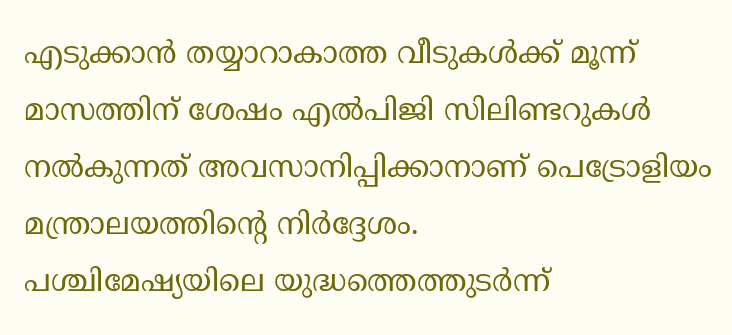എടുക്കാൻ തയ്യാറാകാത്ത വീടുകൾക്ക് മൂന്ന് മാസത്തിന് ശേഷം എൽപിജി സിലിണ്ടറുകൾ നൽകുന്നത് അവസാനിപ്പിക്കാനാണ് പെട്രോളിയം മന്ത്രാലയത്തിന്റെ നിർദ്ദേശം.
പശ്ചിമേഷ്യയിലെ യുദ്ധത്തെത്തുടർന്ന്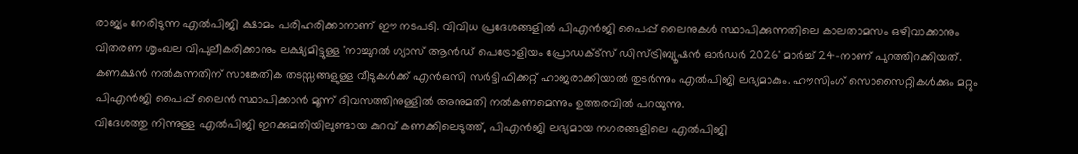രാജ്യം നേരിടുന്ന എൽപിജി ക്ഷാമം പരിഹരിക്കാനാണ് ഈ നടപടി. വിവിധ പ്രദേശങ്ങളിൽ പിഎൻജി പൈപ്പ് ലൈനുകൾ സ്ഥാപിക്കുന്നതിലെ കാലതാമസം ഒഴിവാക്കാനും വിതരണ ശൃംഖല വിപുലീകരിക്കാനും ലക്ഷ്യമിട്ടുള്ള 'നാച്ചുറൽ ഗ്യാസ് ആൻഡ് പെട്രോളിയം പ്രോഡക്ട്സ് ഡിസ്ട്രിബ്യൂഷൻ ഓർഡർ 2026' മാർച്ച് 24-നാണ് പുറത്തിറക്കിയത്.
കണക്ഷൻ നൽകുന്നതിന് സാങ്കേതിക തടസ്സങ്ങളുള്ള വീടുകൾക്ക് എൻഒസി സർട്ടിഫിക്കറ്റ് ഹാജരാക്കിയാൽ തുടർന്നും എൽപിജി ലഭ്യമാകും. ഹൗസിംഗ് സൊസൈറ്റികൾക്കും മറ്റും പിഎൻജി പൈപ്പ് ലൈൻ സ്ഥാപിക്കാൻ മൂന്ന് ദിവസത്തിനുള്ളിൽ അനുമതി നൽകണമെന്നും ഉത്തരവിൽ പറയുന്നു.
വിദേശത്തു നിന്നുള്ള എൽപിജി ഇറക്കുമതിയിലുണ്ടായ കുറവ് കണക്കിലെടുത്ത്, പിഎൻജി ലഭ്യമായ നഗരങ്ങളിലെ എൽപിജി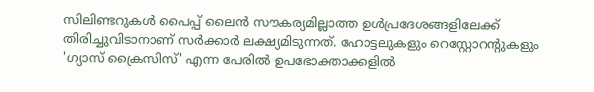സിലിണ്ടറുകൾ പൈപ്പ് ലൈൻ സൗകര്യമില്ലാത്ത ഉൾപ്രദേശങ്ങളിലേക്ക് തിരിച്ചുവിടാനാണ് സർക്കാർ ലക്ഷ്യമിടുന്നത്. ഹോട്ടലുകളും റെസ്റ്റോറന്റുകളും 'ഗ്യാസ് ക്രൈസിസ്' എന്ന പേരിൽ ഉപഭോക്താക്കളിൽ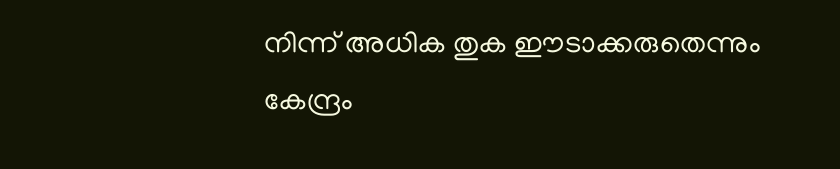നിന്ന് അധിക തുക ഈടാക്കരുതെന്നും കേന്ദ്രം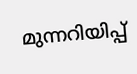മുന്നറിയിപ്പ്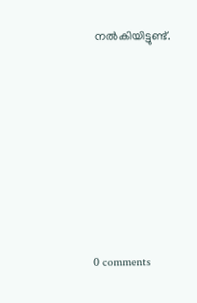നൽകിയിട്ടുണ്ട്.










0 comments